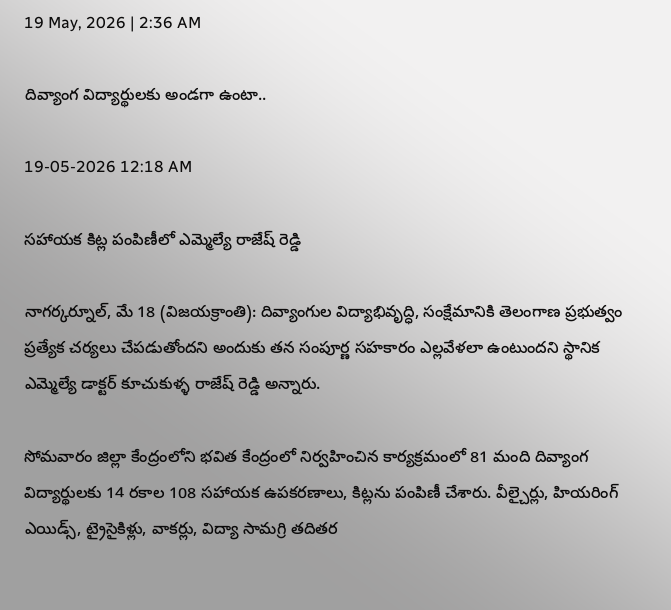19 May, 2026 | 2:36 AM

దివ్యాంగ విద్యార్థులకు అండగా ఉంటా..

19-05-2026 12:18 AM

సహాయక కిట్ల పంపిణీలో ఎమ్మెల్యే రాజేష్ రెడ్డి

నాగర్కర్నూల్, మే 18 (విజయక్రాంతి): దివ్యాంగుల విద్యాభివృద్ధి, సంక్షేమానికి తెలంగాణ ప్రభుత్వం ప్రత్యేక చర్యలు చేపడుతోందని అందుకు తన సంపూర్ణ సహకారం ఎల్లవేళలా ఉంటుందని స్థానిక ఎమ్మెల్యే డాక్టర్ కూచుకుళ్ళ రాజేష్ రెడ్డి అన్నారు.

సోమవారం జిల్లా కేంద్రంలోని భవిత కేంద్రంలో నిర్వహించిన కార్యక్రమంలో 81 మంది దివ్యాంగ విద్యార్థులకు 14 రకాల 108 సహాయక ఉపకరణాలు, కిట్లను పంపిణీ చేశారు. వీల్చైర్లు, హియరింగ్ ఎయిడ్స్, ట్రైసైకిళ్లు, వాకర్లు, విద్యా సామగ్రి తదితర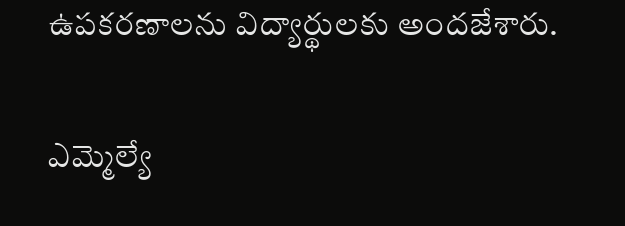ఉపకరణాలను విద్యార్థులకు అందజేశారు.

ఎమ్మెల్యే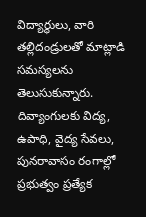విద్యార్థులు, వారి తల్లిదండ్రులతో మాట్లాడి సమస్యలను తెలుసుకున్నారు. దివ్యాంగులకు విద్య, ఉపాధి, వైద్య సేవలు, పునరావాసం రంగాల్లో ప్రభుత్వం ప్రత్యేక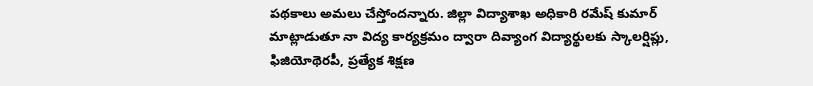పథకాలు అమలు చేస్తోందన్నారు. జిల్లా విద్యాశాఖ అధికారి రమేష్ కుమార్ మాట్లాడుతూ నా విద్య కార్యక్రమం ద్వారా దివ్యాంగ విద్యార్థులకు స్కాలర్షిప్లు, ఫిజియోథెరపీ, ప్రత్యేక శిక్షణ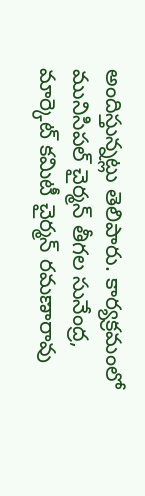అందిస్తున్నట్లు తెలిపారు. కార్యక్రమంలో మునిసిపల్ చైర్మన్ తీగల సునేంద్ర, మార్కెట్ కమిటీ చైర్మన్ రమణారావు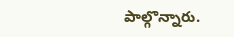పాల్గొన్నారు.